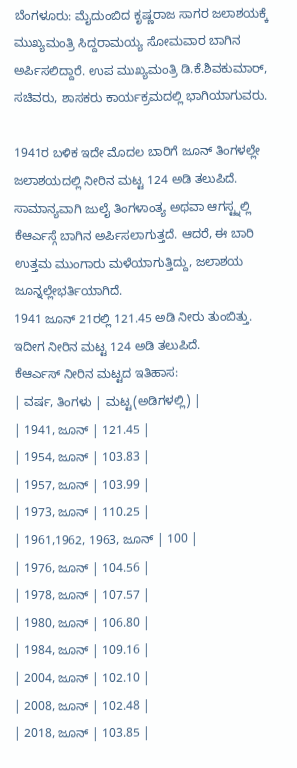ಬೆಂಗಳೂರು: ಮೈದುಂಬಿದ ಕೃಷ್ಣರಾಜ ಸಾಗರ ಜಲಾಶಯಕ್ಕೆ ಮುಖ್ಯಮಂತ್ರಿ ಸಿದ್ದರಾಮಯ್ಯ ಸೋಮವಾರ ಬಾಗಿನ ಅರ್ಪಿಸಲಿದ್ದಾರೆ. ಉಪ ಮುಖ್ಯಮಂತ್ರಿ ಡಿ.ಕೆ.ಶಿವಕುಮಾರ್, ಸಚಿವರು, ಶಾಸಕರು ಕಾರ್ಯಕ್ರಮದಲ್ಲಿ ಭಾಗಿಯಾಗುವರು.

1941ರ ಬಳಿಕ ಇದೇ ಮೊದಲ ಬಾರಿಗೆ ಜೂನ್ ತಿಂಗಳಲ್ಲೇ ಜಲಾಶಯದಲ್ಲಿ ನೀರಿನ ಮಟ್ಟ 124 ಅಡಿ ತಲುಪಿದೆ. ಸಾಮಾನ್ಯವಾಗಿ ಜುಲೈ ತಿಂಗಳಾಂತ್ಯ ಅಥವಾ ಆಗಸ್ಟ್ನಲ್ಲಿ ಕೆಆರ್ಎಸ್ಗೆ ಬಾಗಿನ ಅರ್ಪಿಸಲಾಗುತ್ತದೆ. ಆದರೆ, ಈ ಬಾರಿ ಉತ್ತಮ ಮುಂಗಾರು ಮಳೆಯಾಗುತ್ತಿದ್ದು, ಜಲಾಶಯ ಜೂನ್ನಲ್ಲೇಭರ್ತಿಯಾಗಿದೆ.
1941 ಜೂನ್ 21ರಲ್ಲಿ 121.45 ಅಡಿ ನೀರು ತುಂಬಿತ್ತು. ಇದೀಗ ನೀರಿನ ಮಟ್ಟ 124 ಅಡಿ ತಲುಪಿದೆ.
ಕೆಆರ್ಎಸ್ ನೀರಿನ ಮಟ್ಟದ ಇತಿಹಾಸ:
| ವರ್ಷ, ತಿಂಗಳು | ಮಟ್ಟ(ಅಡಿಗಳಲ್ಲಿ) |
| 1941, ಜೂನ್ | 121.45 |
| 1954, ಜೂನ್ | 103.83 |
| 1957, ಜೂನ್ | 103.99 |
| 1973, ಜೂನ್ | 110.25 |
| 1961,1962, 1963, ಜೂನ್ | 100 |
| 1976, ಜೂನ್ | 104.56 |
| 1978, ಜೂನ್ | 107.57 |
| 1980, ಜೂನ್ | 106.80 |
| 1984, ಜೂನ್ | 109.16 |
| 2004, ಜೂನ್ | 102.10 |
| 2008, ಜೂನ್ | 102.48 |
| 2018, ಜೂನ್ | 103.85 |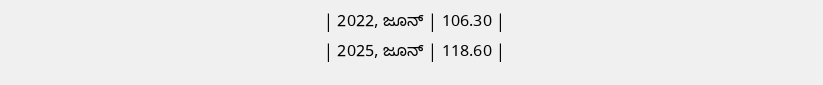| 2022, ಜೂನ್ | 106.30 |
| 2025, ಜೂನ್ | 118.60 |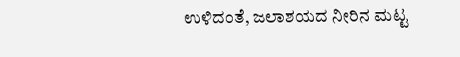ಉಳಿದಂತೆ, ಜಲಾಶಯದ ನೀರಿನ ಮಟ್ಟ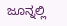ಜೂನ್ನಲ್ಲಿ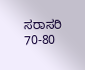ಸರಾಸರಿ 70-80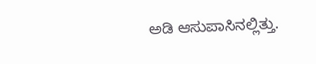ಅಡಿ ಆಸುಪಾಸಿನಲ್ಲಿತ್ತು.